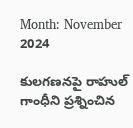Month: November 2024

కులగణనపై రాహుల్ గాంధీని ప్రశ్నించిన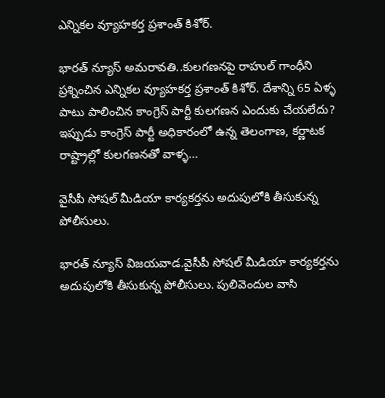ఎన్నికల వ్యూహకర్త ప్రశాంత్‌ కిశోర్.

భారత్ న్యూస్ అమరావతి..కులగణనపై రాహుల్ గాంధీని ప్రశ్నించిన ఎన్నికల వ్యూహకర్త ప్రశాంత్‌ కిశోర్. దేశాన్ని 65 ఏళ్ళ పాటు పాలించిన కాంగ్రెస్ పార్టీ కులగణన ఎందుకు చేయలేదు? ఇప్పుడు కాంగ్రెస్ పార్టీ అధికారంలో ఉన్న తెలంగాణ, కర్ణాటక రాష్ట్రాల్లో కులగణనతో వాళ్ళ…

వైసీపీ సోషల్ మీడియా కార్యకర్తను అదుపులోకి తీసుకున్న పోలీసులు.

భారత్ న్యూస్ విజయవాడ.వైసీపీ సోషల్ మీడియా కార్యకర్తను అదుపులోకి తీసుకున్న పోలీసులు. పులివెందుల వాసి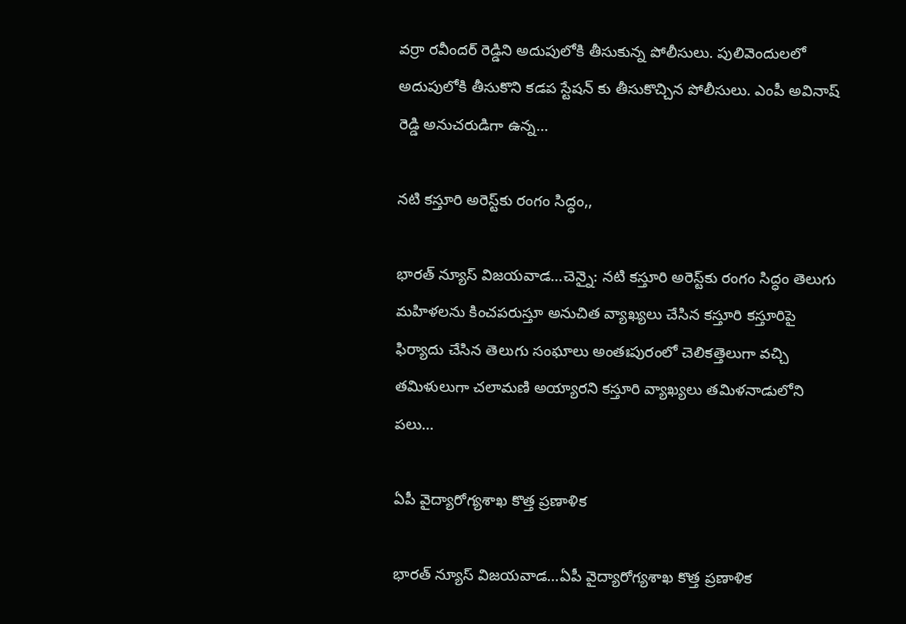వర్రా రవీందర్ రెడ్డిని అదుపులోకి తీసుకున్న పోలీసులు. పులివెందులలో అదుపులోకి తీసుకొని కడప స్టేషన్ కు తీసుకొచ్చిన పోలీసులు. ఎంపీ అవినాష్ రెడ్డి అనుచరుడిగా ఉన్న…

నటి కస్తూరి అరెస్ట్‌కు రంగం సిద్ధం,,

భారత్ న్యూస్ విజయవాడ…చెన్నై: నటి కస్తూరి అరెస్ట్‌కు రంగం సిద్ధం తెలుగు మహిళలను కించపరుస్తూ అనుచిత వ్యాఖ్యలు చేసిన కస్తూరి కస్తూరిపై ఫిర్యాదు చేసిన తెలుగు సంఘాలు అంతఃపురంలో చెలికత్తెలుగా వచ్చి తమిళులుగా చలామణి అయ్యారని కస్తూరి వ్యాఖ్యలు తమిళనాడులోని పలు…

ఏపీ వైద్యారోగ్యశాఖ కొత్త ప్రణాళిక

భారత్ న్యూస్ విజయవాడ…ఏపీ వైద్యారోగ్యశాఖ కొత్త ప్రణాళిక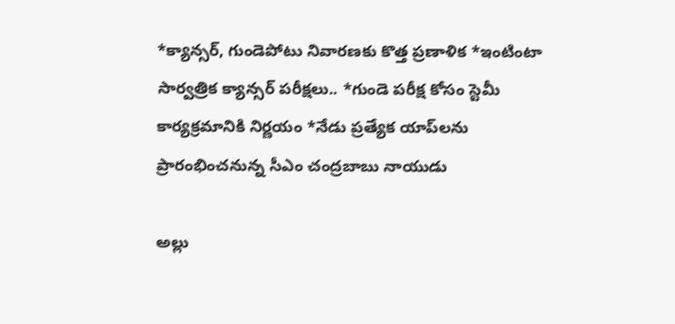*క్యాన్సర్, గుండెపోటు నివారణకు కొత్త ప్రణాళిక *ఇంటింటా సార్వత్రిక క్యాన్సర్ పరీక్షలు.. *గుండె పరీక్ష కోసం స్టెమీ కార్యక్రమానికి నిర్ణయం *నేడు ప్రత్యేక యాప్‌లను ప్రారంభించనున్న సీఎం చంద్రబాబు నాయుడు

అల్లు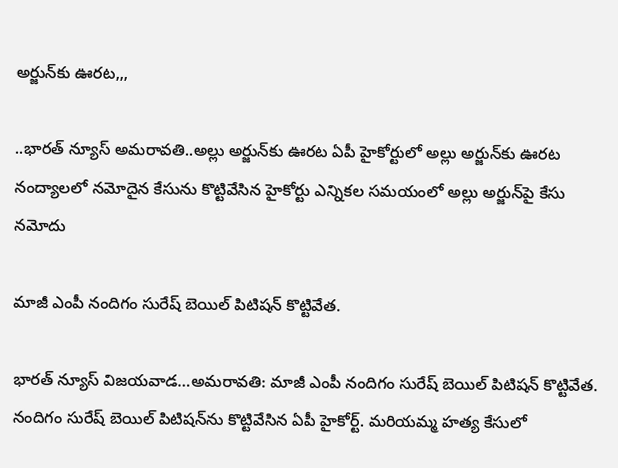అర్జున్‌కు ఊరట,,,

..భారత్ న్యూస్ అమరావతి..అల్లు అర్జున్‌కు ఊరట ఏపీ హైకోర్టులో అల్లు అర్జున్‌కు ఊరట నంద్యాలలో నమోదైన కేసును కొట్టివేసిన హైకోర్టు ఎన్నికల సమయంలో అల్లు అర్జున్‌పై కేసు నమోదు

మాజీ ఎంపీ నందిగం సురేష్ బెయిల్‌ పిటిషన్‌ కొట్టివేత.

భారత్ న్యూస్ విజయవాడ…అమరావతి: మాజీ ఎంపీ నందిగం సురేష్ బెయిల్‌ పిటిషన్‌ కొట్టివేత. నందిగం సురేష్ బెయిల్‌ పిటిషన్‌ను కొట్టివేసిన ఏపీ హైకోర్ట్‌. మరియమ్మ హత్య కేసులో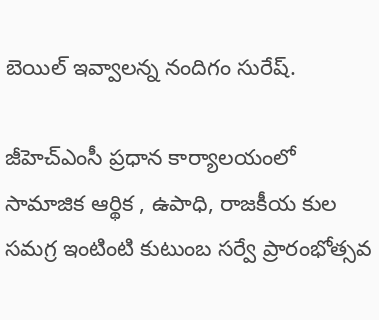బెయిల్ ఇవ్వాలన్న నందిగం సురేష్‌.

జీహెచ్ఎంసీ ప్రధాన కార్యాలయంలో సామాజిక ఆర్థిక , ఉపాధి, రాజకీయ కుల సమగ్ర ఇంటింటి కుటుంబ సర్వే ప్రారంభోత్సవ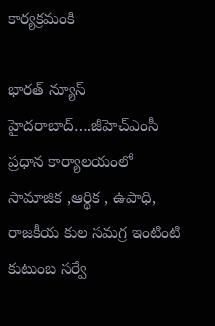కార్యక్రమంకి

భారత్ న్యూస్ హైదరాబాద్….జీహెచ్ఎంసీ ప్రధాన కార్యాలయంలో సామాజిక ,ఆర్థిక , ఉపాధి, రాజకీయ కుల సమగ్ర ఇంటింటి కుటుంబ సర్వే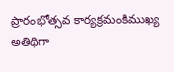ప్రారంభోత్సవ కార్యక్రమంకిముఖ్య అతిథిగా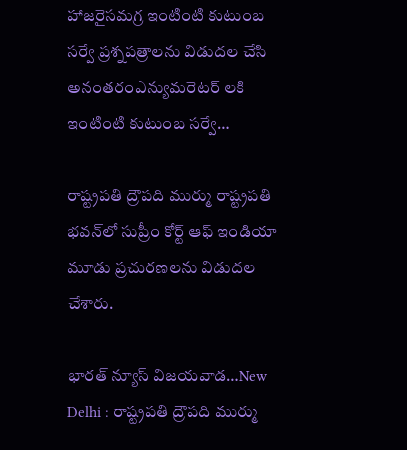హాజరైసమగ్ర ఇంటింటి కుటుంబ సర్వే ప్రశ్నపత్రాలను విడుదల చేసి అనంతరంఎన్యుమరెటర్ లకి ఇంటింటి కుటుంబ సర్వే…

రాష్ట్రపతి ద్రౌపది ముర్ము రాష్ట్రపతి భవన్‌లో సుప్రీం కోర్ట్ ఆఫ్ ఇండియా మూడు ప్రచురణలను విడుదల చేశారు.

భారత్ న్యూస్ విజయవాడ…New Delhi : రాష్ట్రపతి ద్రౌపది ముర్ము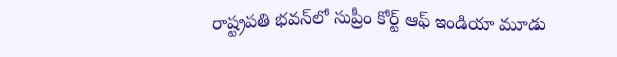రాష్ట్రపతి భవన్‌లో సుప్రీం కోర్ట్ ఆఫ్ ఇండియా మూడు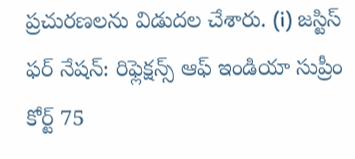ప్రచురణలను విడుదల చేశారు. (i) జస్టిస్ ఫర్ నేషన్: రిఫ్లెక్షన్స్ ఆఫ్ ఇండియా సుప్రీం కోర్ట్ 75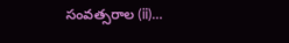సంవత్సరాల (ii)…